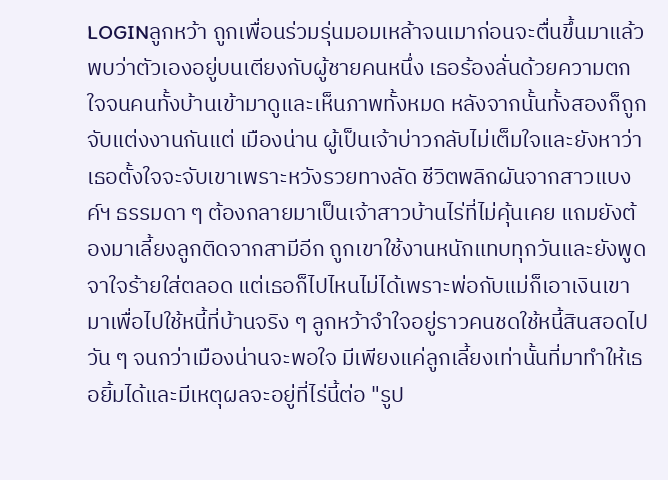LOGINลูกหว้า ถูกเพื่อนร่วมรุ่นมอมเหล้าจนเมาก่อนจะตื่นขึ้นมาแล้วพบว่าตัวเองอยู่บนเตียงกับผู้ชายคนหนึ่ง เธอร้องลั่นด้วยความตกใจจนคนทั้งบ้านเข้ามาดูและเห็นภาพทั้งหมด หลังจากนั้นทั้งสองก็ถูกจับแต่งงานกันแต่ เมืองน่าน ผู้เป็นเจ้าบ่าวกลับไม่เต็มใจและยังหาว่าเธอตั้งใจจะจับเขาเพราะหวังรวยทางลัด ชีวิตพลิกผันจากสาวแบงค์ฯ ธรรมดา ๆ ต้องกลายมาเป็นเจ้าสาวบ้านไร่ที่ไม่คุ้นเคย แถมยังต้องมาเลี้ยงลูกติดจากสามีอีก ถูกเขาใช้งานหนักแทบทุกวันและยังพูดจาใจร้ายใส่ตลอด แต่เธอก็ไปไหนไม่ได้เพราะพ่อกับแม่ก็เอาเงินเขามาเพื่อไปใช้หนี้ที่บ้านจริง ๆ ลูกหว้าจำใจอยู่ราวคนชดใช้หนี้สินสอดไปวัน ๆ จนกว่าเมืองน่านจะพอใจ มีเพียงแค่ลูกเลี้ยงเท่านั้นที่มาทำให้เธอยิ้มได้และมีเหตุผลจะอยู่ที่ไร่นี้ต่อ "รูป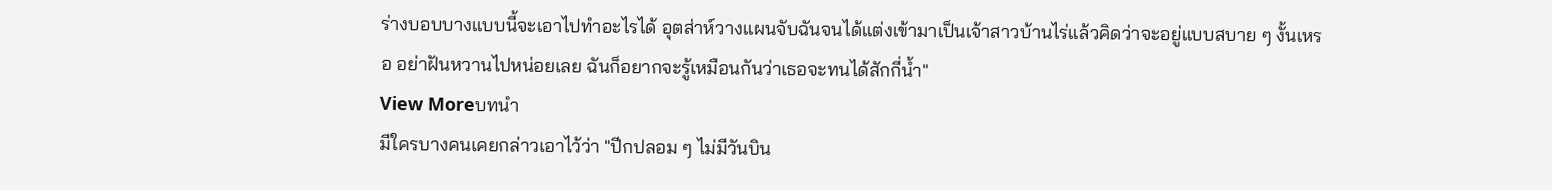ร่างบอบบางแบบนี้จะเอาไปทำอะไรได้ อุตส่าห์วางแผนจับฉันจนได้แต่งเข้ามาเป็นเจ้าสาวบ้านไร่แล้วคิดว่าจะอยู่แบบสบาย ๆ งั้นเหรอ อย่าฝันหวานไปหน่อยเลย ฉันก็อยากจะรู้เหมือนกันว่าเธอจะทนได้สักกี่น้ำ"
View Moreบทนำ
มีใครบางคนเคยกล่าวเอาไว้ว่า "ปีกปลอม ๆ ไม่มีวันบิน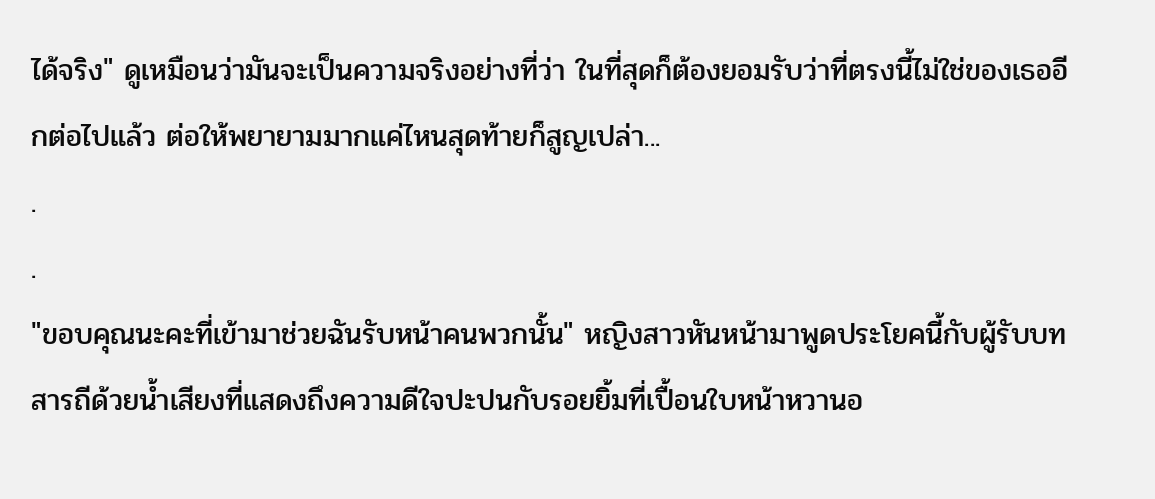ได้จริง" ดูเหมือนว่ามันจะเป็นความจริงอย่างที่ว่า ในที่สุดก็ต้องยอมรับว่าที่ตรงนี้ไม่ใช่ของเธออีกต่อไปแล้ว ต่อให้พยายามมากแค่ไหนสุดท้ายก็สูญเปล่า...
.
.
"ขอบคุณนะคะที่เข้ามาช่วยฉันรับหน้าคนพวกนั้น" หญิงสาวหันหน้ามาพูดประโยคนี้กับผู้รับบทสารถีด้วยน้ำเสียงที่แสดงถึงความดีใจปะปนกับรอยยิ้มที่เปื้อนใบหน้าหวานอ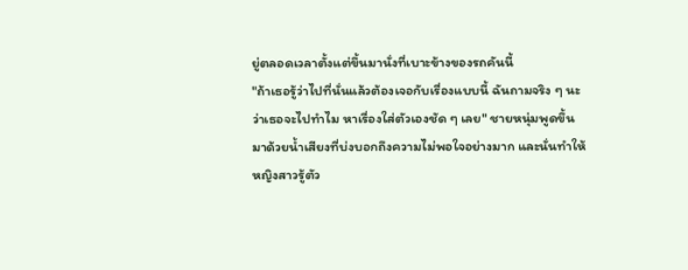ยู่ตลอดเวลาตั้งแต่ขึ้นมานั่งที่เบาะข้างของรถคันนี้
"ถ้าเธอรู้ว่าไปที่นั่นแล้วต้องเจอกับเรื่องแบบนี้ ฉันถามจริง ๆ นะว่าเธอจะไปทำไม หาเรื่องใส่ตัวเองชัด ๆ เลย" ชายหนุ่มพูดขึ้นมาด้วยน้ำเสียงที่บ่งบอกถึงความไม่พอใจอย่างมาก และนั่นทำให้หญิงสาวรู้ตัว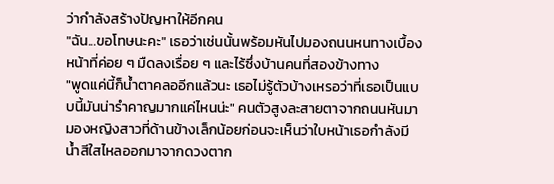ว่ากำลังสร้างปัญหาให้อีกคน
"ฉัน...ขอโทษนะคะ" เธอว่าเช่นนั้นพร้อมหันไปมองถนนหนทางเบื้องหน้าที่ค่อย ๆ มืดลงเรื่อย ๆ และไร้ซึ่งบ้านคนที่สองข้างทาง
"พูดแค่นี้ก็น้ำตาคลออีกแล้วนะ เธอไม่รู้ตัวบ้างเหรอว่าที่เธอเป็นแบบนี้มันน่ารำคาญมากแค่ไหนน่ะ" คนตัวสูงละสายตาจากถนนหันมามองหญิงสาวที่ด้านข้างเล็กน้อยก่อนจะเห็นว่าใบหน้าเธอกำลังมีน้ำสีใสไหลออกมาจากดวงตาก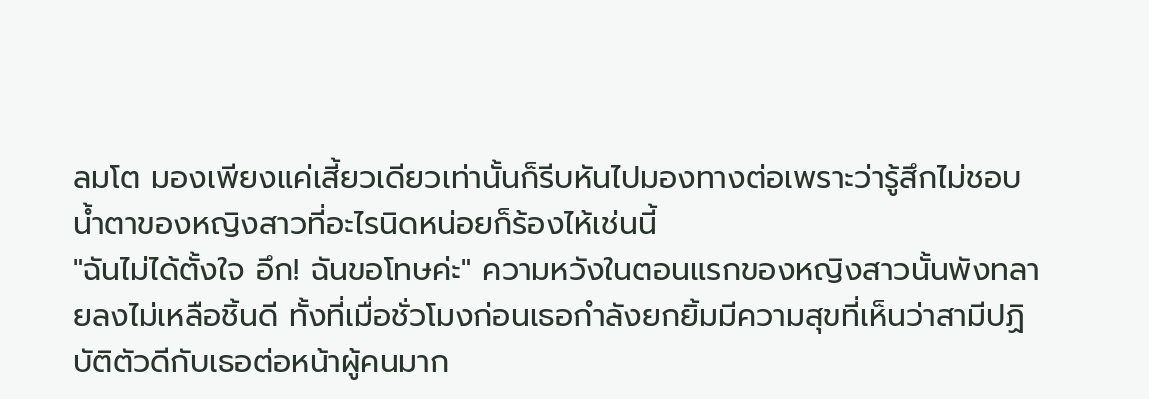ลมโต มองเพียงแค่เสี้ยวเดียวเท่านั้นก็รีบหันไปมองทางต่อเพราะว่ารู้สึกไม่ชอบน้ำตาของหญิงสาวที่อะไรนิดหน่อยก็ร้องไห้เช่นนี้
"ฉันไม่ได้ตั้งใจ อึก! ฉันขอโทษค่ะ" ความหวังในตอนแรกของหญิงสาวนั้นพังทลายลงไม่เหลือชิ้นดี ทั้งที่เมื่อชั่วโมงก่อนเธอกำลังยกยิ้มมีความสุขที่เห็นว่าสามีปฏิบัติตัวดีกับเธอต่อหน้าผู้คนมาก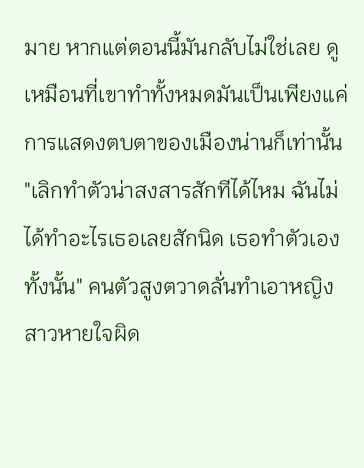มาย หากแต่ตอนนี้มันกลับไม่ใช่เลย ดูเหมือนที่เขาทำทั้งหมดมันเป็นเพียงแค่การแสดงตบตาของเมืองน่านก็เท่านั้น
"เลิกทำตัวน่าสงสารสักทีได้ไหม ฉันไม่ได้ทำอะไรเธอเลยสักนิด เธอทำตัวเองทั้งนั้น" คนตัวสูงตวาดลั่นทำเอาหญิงสาวหายใจผิด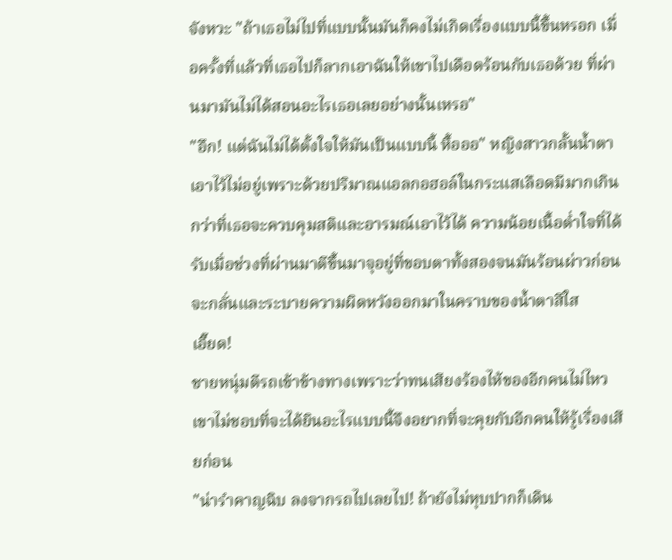จังหวะ "ถ้าเธอไม่ไปที่แบบนั้นมันก็คงไม่เกิดเรื่องแบบนี้ขึ้นหรอก เมื่อครั้งที่แล้วที่เธอไปก็ลากเอาฉันให้เขาไปเดือดร้อนกับเธอด้วย ที่ผ่านมามันไม่ได้สอนอะไรเธอเลยอย่างนั้นเหรอ"
"อึก! แต่ฉันไม่ได้ตั้งใจให้มันเป็นแบบนี้ หื้อออ" หญิงสาวกลั้นน้ำตาเอาไว้ไม่อยู่เพราะด้วยปริมาณแอลกอฮอล์ในกระแสเลือดมีมากเกินกว่าที่เธอจะควบคุมสติและอารมณ์เอาไว้ได้ ความน้อยเนื้อต่ำใจที่ได้รับเมื่อช่วงที่ผ่านมาตีขึ้นมาจุอยู่ที่ขอบตาทั้งสองจนมันร้อนผ่าวก่อนจะกลั่นและระบายความผิดหวังออกมาในคราบของน้ำตาสีใส
เอี๊ยด!
ชายหนุ่มตีรถเข้าข้างทางเพราะว่าทนเสียงร้องไห้ของอีกคนไม่ไหว เขาไม่ชอบที่จะได้ยินอะไรแบบนี้จึงอยากที่จะคุยกับอีกคนให้รู้เรื่องเสียก่อน
"น่ารำคาญฉิบ ลงจากรถไปเลยไป! ถ้ายังไม่หุบปากก็เดิน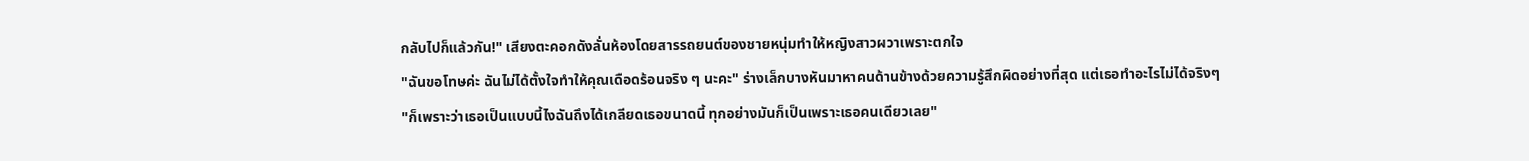กลับไปก็แล้วกัน!" เสียงตะคอกดังลั่นห้องโดยสารรถยนต์ของชายหนุ่มทำให้หญิงสาวผวาเพราะตกใจ
"ฉันขอโทษค่ะ ฉันไม่ได้ตั้งใจทำให้คุณเดือดร้อนจริง ๆ นะคะ" ร่างเล็กบางหันมาหาคนด้านข้างด้วยความรู้สึกผิดอย่างที่สุด แต่เธอทำอะไรไม่ได้จริงๆ
"ก็เพราะว่าเธอเป็นแบบนี้ไงฉันถึงได้เกลียดเธอขนาดนี้ ทุกอย่างมันก็เป็นเพราะเธอคนเดียวเลย"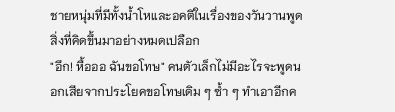ชายหนุ่มที่มีทั้งน้ำโหและอคติในเรื่องของวันวานพูดสิ่งที่คิดขึ้นมาอย่างหมดเปลือก
"อึก! หื้อออ ฉันขอโทษ" คนตัวเล็กไม่มีอะไรจะพูดนอกเสียจากประโยคขอโทษเดิม ๆ ซ้ำ ๆ ทำเอาอีกค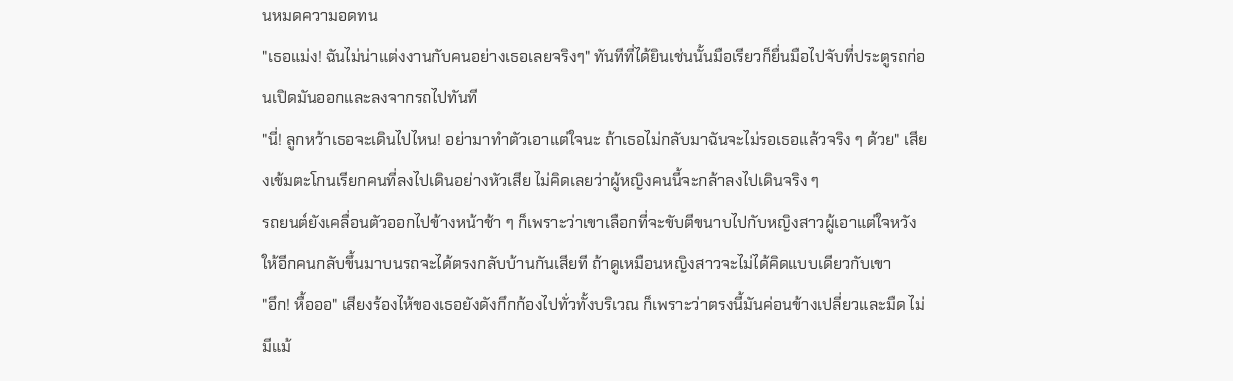นหมดความอดทน
"เธอแม่ง! ฉันไม่น่าแต่งงานกับคนอย่างเธอเลยจริงๆ" ทันทีที่ได้ยินเช่นนั้นมือเรียวก็ยื่นมือไปจับที่ประตูรถก่อนเปิดมันออกและลงจากรถไปทันที
"นี่! ลูกหว้าเธอจะเดินไปไหน! อย่ามาทำตัวเอาแต่ใจนะ ถ้าเธอไม่กลับมาฉันจะไม่รอเธอแล้วจริง ๆ ด้วย" เสียงเข้มตะโกนเรียกคนที่ลงไปเดินอย่างหัวเสีย ไม่คิดเลยว่าผู้หญิงคนนี้จะกล้าลงไปเดินจริง ๆ
รถยนต์ยังเคลื่อนตัวออกไปข้างหน้าช้า ๆ ก็เพราะว่าเขาเลือกที่จะขับตีขนาบไปกับหญิงสาวผู้เอาแต่ใจหวังให้อีกคนกลับขึ้นมาบนรถจะได้ตรงกลับบ้านกันเสียที ถ้าดูเหมือนหญิงสาวจะไม่ได้คิดแบบเดียวกับเขา
"อึก! หื้อออ" เสียงร้องไห้ของเธอยังดังกึกก้องไปทั่วทั้งบริเวณ ก็เพราะว่าตรงนี้มันค่อนข้างเปลี่ยวและมืด ไม่มีแม้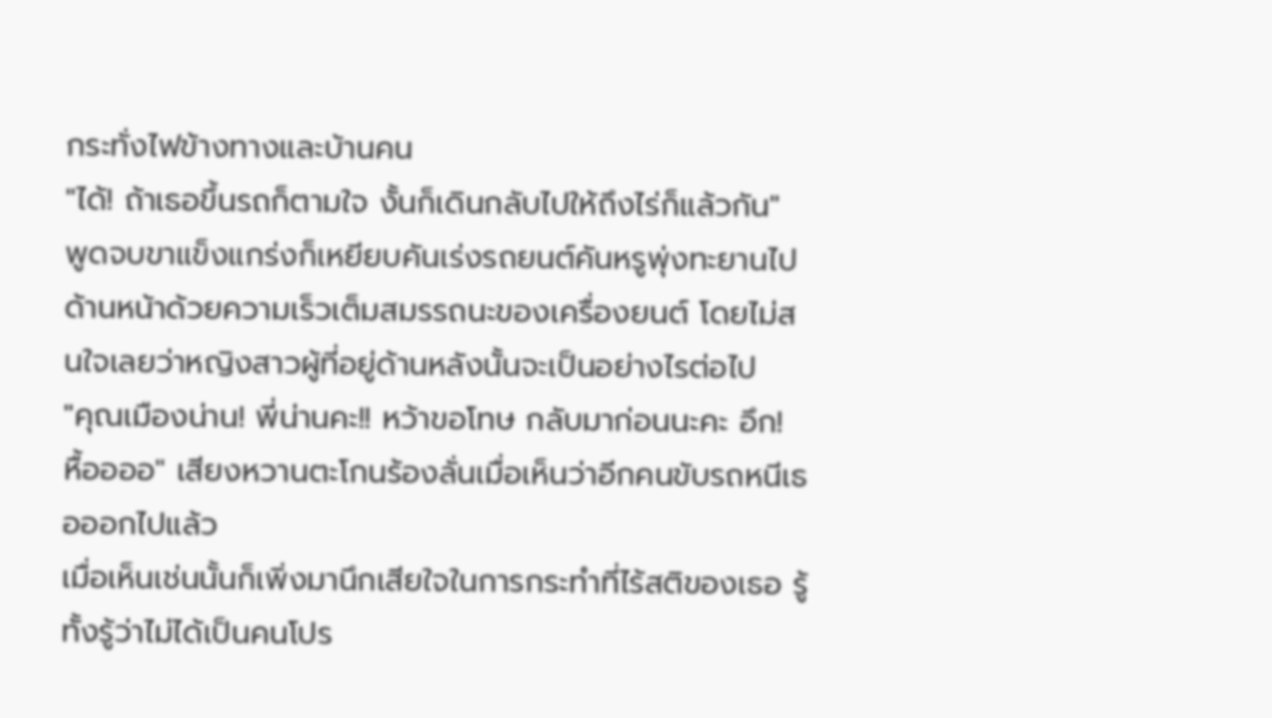กระทั่งไฟข้างทางและบ้านคน
"ได้! ถ้าเธอขึ้นรถก็ตามใจ งั้นก็เดินกลับไปให้ถึงไร่ก็แล้วกัน" พูดจบขาแข็งแกร่งก็เหยียบคันเร่งรถยนต์คันหรูพุ่งทะยานไปด้านหน้าด้วยความเร็วเต็มสมรรถนะของเครื่องยนต์ โดยไม่สนใจเลยว่าหญิงสาวผู้ที่อยู่ด้านหลังนั้นจะเป็นอย่างไรต่อไป
"คุณเมืองน่าน! พี่น่านคะ!! หว้าขอโทษ กลับมาก่อนนะคะ อึก! หื้ออออ" เสียงหวานตะโกนร้องลั่นเมื่อเห็นว่าอีกคนขับรถหนีเธอออกไปแล้ว
เมื่อเห็นเช่นนั้นก็เพิ่งมานึกเสียใจในการกระทำที่ไร้สติของเธอ รู้ทั้งรู้ว่าไม่ได้เป็นคนโปร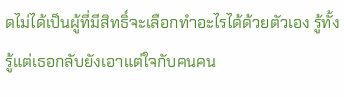ดไม่ได้เป็นผู้ที่มีสิทธิ์จะเลือกทำอะไรได้ด้วยตัวเอง รู้ทั้งรู้แต่เธอกลับยังเอาแต่ใจกับคนคน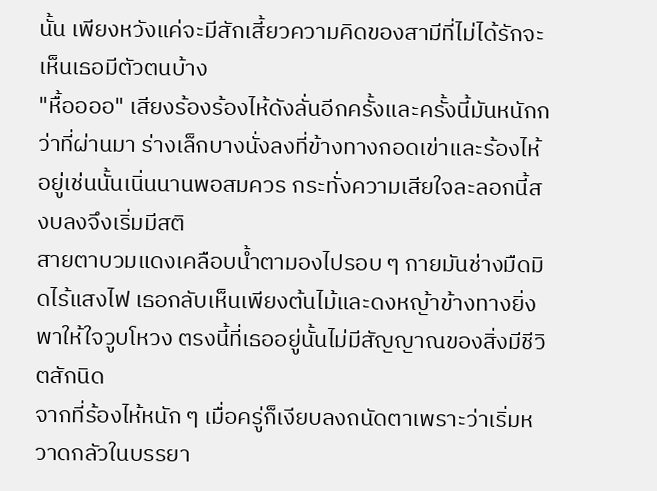นั้น เพียงหวังแค่จะมีสักเสี้ยวความคิดของสามีที่ไม่ได้รักจะเห็นเธอมีตัวตนบ้าง
"หื้ออออ" เสียงร้องร้องไห้ดังลั่นอีกครั้งและครั้งนี้มันหนักกว่าที่ผ่านมา ร่างเล็กบางนั่งลงที่ข้างทางกอดเข่าและร้องไห้อยู่เช่นนั้นเนิ่นนานพอสมควร กระทั่งความเสียใจละลอกนี้สงบลงจึงเริ่มมีสติ
สายตาบวมแดงเคลือบน้ำตามองไปรอบ ๆ กายมันช่างมืดมิดไร้แสงไฟ เธอกลับเห็นเพียงต้นไม้และดงหญ้าข้างทางยิ่งพาให้ใจวูบโหวง ตรงนี้ที่เธออยู่นั้นไม่มีสัญญาณของสิ่งมีชีวิตสักนิด
จากที่ร้องไห้หนัก ๆ เมื่อครู่ก็เงียบลงถนัดตาเพราะว่าเริ่มหวาดกลัวในบรรยา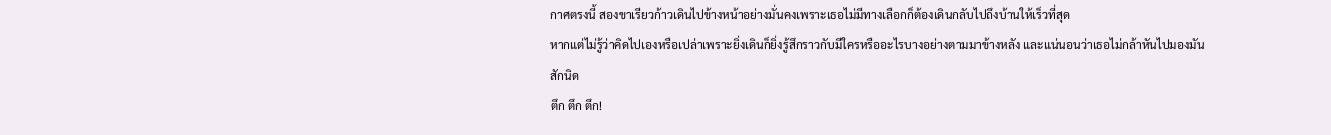กาศตรงนี้ สองขาเรียวก้าวเดินไปข้างหน้าอย่างมั่นคงเพราะเธอไม่มีทางเลือกก็ต้องเดินกลับไปถึงบ้านให้เร็วที่สุด
หากแต่ไม่รู้ว่าคิดไปเองหรือเปล่าเพราะยิ่งเดินก็ยิ่งรู้สึกราวกับมีใครหรืออะไรบางอย่างตามมาข้างหลัง และแน่นอนว่าเธอไม่กล้าหันไปมองมันสักนิด
ตึก ตึก ตึก!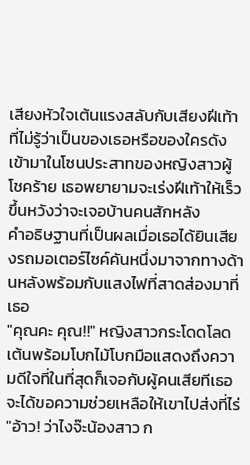เสียงหัวใจเต้นแรงสลับกับเสียงฝีเท้าที่ไม่รู้ว่าเป็นของเธอหรือของใครดังเข้ามาในโซนประสาทของหญิงสาวผู้โชคร้าย เธอพยายามจะเร่งฝีเท้าให้เร็วขึ้นหวังว่าจะเจอบ้านคนสักหลัง
คำอธิษฐานที่เป็นผลเมื่อเธอได้ยินเสียงรถมอเตอร์ไซค์คันหนึ่งมาจากทางด้านหลังพร้อมกับแสงไฟที่สาดส่องมาที่เธอ
"คุณคะ คุณ!!" หญิงสาวกระโดดโลดเต้นพร้อมโบกไม้โบกมือแสดงถึงความดีใจที่ในที่สุดก็เจอกับผู้คนเสียทีเธอจะได้ขอความช่วยเหลือให้เขาไปส่งที่ไร่
"อ้าว! ว่าไงจ๊ะน้องสาว ก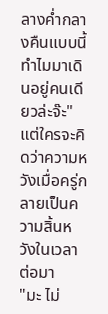ลางค่ำกลางคืนแบบนี้ทำไมมาเดินอยู่คนเดียวล่ะจ๊ะ" แต่ใครจะคิดว่าความหวังเมื่อครู่กลายเป็นความสิ้นหวังในเวลาต่อมา
"มะ ไม่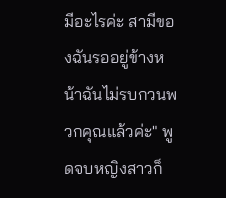มีอะไรค่ะ สามีของฉันรออยู่ข้างหน้าฉันไม่รบกวนพวกคุณแล้วค่ะ" พูดจบหญิงสาวก็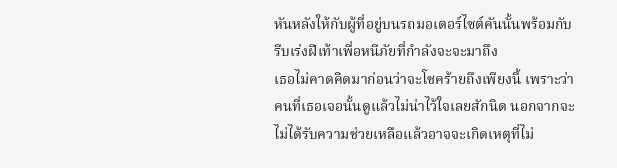หันหลังให้กับผู้ที่อยู่บนรถมอเตอร์ไซต์คันนั้นพร้อมกับรีบเร่งฝีเท้าเพื่อหนีภัยที่กำลังจะจะมาถึง
เธอไม่คาดคิดมาก่อนว่าจะโชคร้ายถึงเพียงนี้ เพราะว่าคนที่เธอเจอนั้นดูแล้วไม่น่าไว้ใจเลยสักนิด นอกจากจะไม่ได้รับความช่วยเหลือแล้วอาจจะเกิดเหตุที่ไม่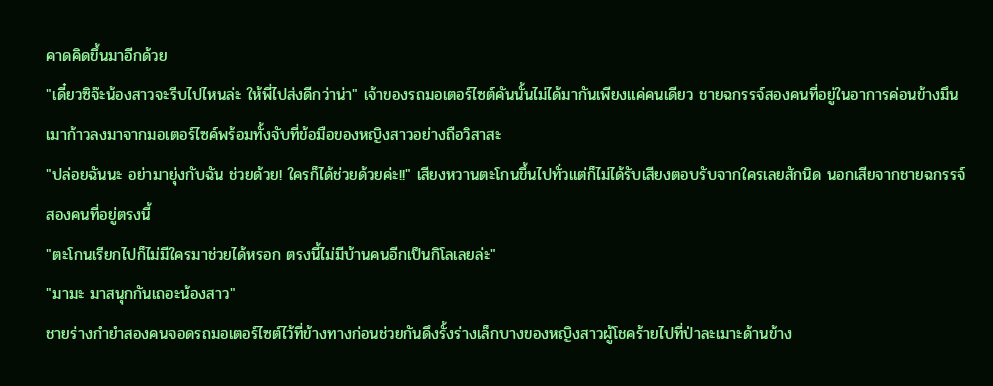คาดคิดขึ้นมาอีกด้วย
"เดี๋ยวซิจ๊ะน้องสาวจะรีบไปไหนล่ะ ให้พี่ไปส่งดีกว่าน่า" เจ้าของรถมอเตอร์ไซต์คันนั้นไม่ได้มากันเพียงแค่คนเดียว ชายฉกรรจ์สองคนที่อยู่ในอาการค่อนข้างมึนเมาก้าวลงมาจากมอเตอร์ไซค์พร้อมทั้งจับที่ข้อมือของหญิงสาวอย่างถือวิสาสะ
"ปล่อยฉันนะ อย่ามายุ่งกับฉัน ช่วยด้วย! ใครก็ได้ช่วยด้วยค่ะ!!" เสียงหวานตะโกนขึ้นไปทั่วแต่ก็ไม่ได้รับเสียงตอบรับจากใครเลยสักนิด นอกเสียจากชายฉกรรจ์สองคนที่อยู่ตรงนี้
"ตะโกนเรียกไปก็ไม่มีใครมาช่วยได้หรอก ตรงนี้ไม่มีบ้านคนอีกเป็นกิโลเลยล่ะ"
"มามะ มาสนุกกันเถอะน้องสาว"
ชายร่างกำยำสองคนจอดรถมอเตอร์ไซต์ไว้ที่ข้างทางก่อนช่วยกันดึงรั้งร่างเล็กบางของหญิงสาวผู้โชคร้ายไปที่ป่าละเมาะด้านข้าง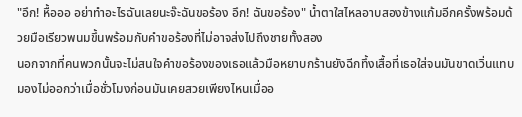"อึก! หื้อออ อย่าทำอะไรฉันเลยนะจ๊ะฉันขอร้อง อึก! ฉันขอร้อง" น้ำตาใสไหลอาบสองข้างแก้มอีกครั้งพร้อมด้วยมือเรียวพนมขึ้นพร้อมกับคำขอร้องที่ไม่อาจส่งไปถึงชายทั้งสอง
นอกจากที่คนพวกนั้นจะไม่สนใจคำขอร้องของเธอแล้วมือหยาบกร้านยังฉีกทึ้งเสื้อที่เธอใส่จนมันขาดเวิ่นแทบมองไม่ออกว่าเมื่อชั่วโมงก่อนมันเคยสวยเพียงไหนเมื่ออ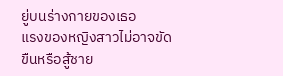ยู่บนร่างกายของเธอ
แรงของหญิงสาวไม่อาจขัดขืนหรือสู้ชาย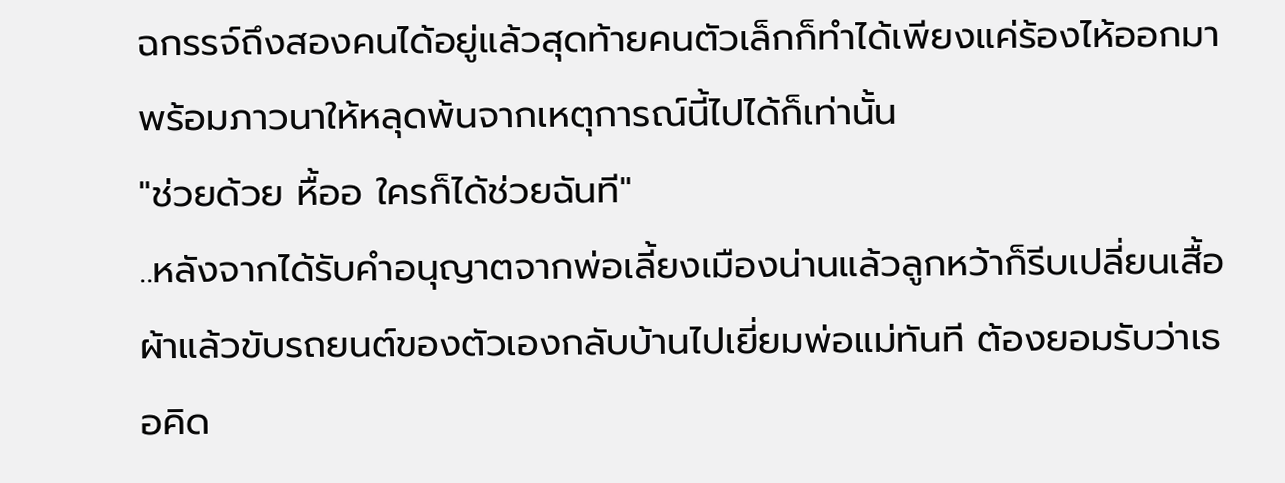ฉกรรจ์ถึงสองคนได้อยู่แล้วสุดท้ายคนตัวเล็กก็ทำได้เพียงแค่ร้องไห้ออกมาพร้อมภาวนาให้หลุดพ้นจากเหตุการณ์นี้ไปได้ก็เท่านั้น
"ช่วยด้วย หื้ออ ใครก็ได้ช่วยฉันที"
..หลังจากได้รับคำอนุญาตจากพ่อเลี้ยงเมืองน่านแล้วลูกหว้าก็รีบเปลี่ยนเสื้อผ้าแล้วขับรถยนต์ของตัวเองกลับบ้านไปเยี่ยมพ่อแม่ทันที ต้องยอมรับว่าเธอคิด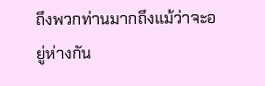ถึงพวกท่านมากถึงแม้ว่าจะอยู่ห่างกัน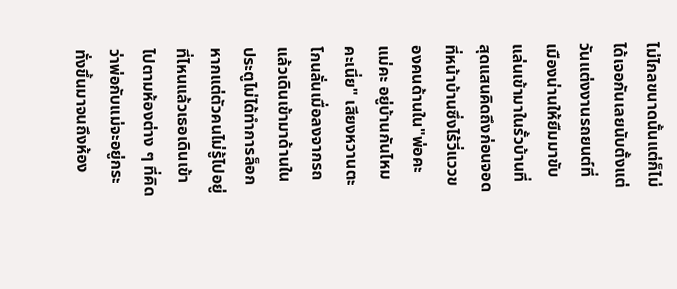ไม่ไกลขนาดนั้นแต่ก็ไม่ได้เจอกันเลยนับตั้งแต่วันแต่งงานรถยนต์ที่เมืองน่านให้ยืมมาขับแล่นเข้ามาในรั้วบ้านที่สุดแสนคิดถึงก่อนจอดที่หน้าบ้านซึ่งไร้วี่แววของคนด้านใน"พ่อคะ แม่คะ อยู่บ้านกันไหมคะเนี่ย" เสียงหวานตะโกนลั่นเมื่อลงจากรถแล้วเดินเข้ามาด้านใน ประตูไม่ได้ทำการล็อกหากแต่ตัวคนไม่รู้ไปอยู่ที่ไหนแล้วเธอเดินเข้าไปตามห้องต่าง ๆ ที่คิดว่าพ่อกับแม่จะอยู่กระทั่งขึ้นมาจนถึงห้อง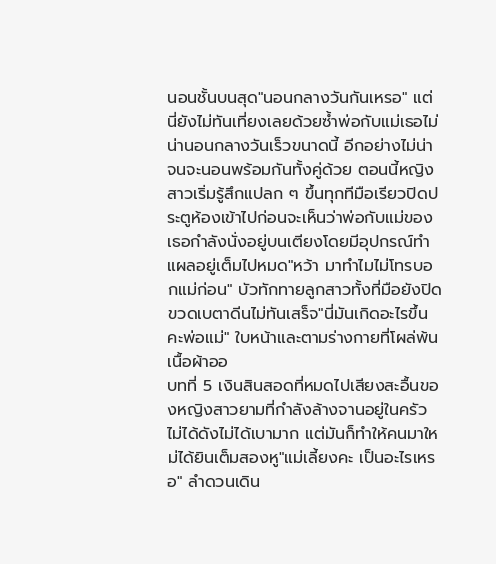นอนชั้นบนสุด"นอนกลางวันกันเหรอ" แต่นี่ยังไม่ทันเที่ยงเลยด้วยซ้ำพ่อกับแม่เธอไม่น่านอนกลางวันเร็วขนาดนี้ อีกอย่างไม่น่าจนจะนอนพร้อมกันทั้งคู่ด้วย ตอนนี้หญิงสาวเริ่มรู้สึกแปลก ๆ ขึ้นทุกทีมือเรียวปิดประตูห้องเข้าไปก่อนจะเห็นว่าพ่อกับแม่ของเธอกำลังนั่งอยู่บนเตียงโดยมีอุปกรณ์ทำแผลอยู่เต็มไปหมด"หว้า มาทำไมไม่โทรบอกแม่ก่อน" บัวทักทายลูกสาวทั้งที่มือยังปิดขวดเบตาดีนไม่ทันเสร็จ"นี่มันเกิดอะไรขึ้นคะพ่อแม่" ใบหน้าและตามร่างกายที่โผล่พ้นเนื้อผ้าออ
บทที่ 5 เงินสินสอดที่หมดไปเสียงสะอื้นของหญิงสาวยามที่กำลังล้างจานอยู่ในครัวไม่ได้ดังไม่ได้เบามาก แต่มันก็ทำให้คนมาใหม่ได้ยินเต็มสองหู"แม่เลี้ยงคะ เป็นอะไรเหรอ" ลำดวนเดิน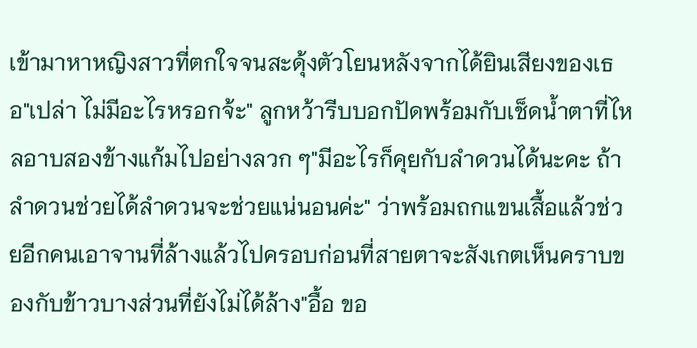เข้ามาหาหญิงสาวที่ตกใจจนสะดุ้งตัวโยนหลังจากได้ยินเสียงของเธอ"เปล่า ไม่มีอะไรหรอกจ้ะ" ลูกหว้ารีบบอกปัดพร้อมกับเช็ดน้ำตาที่ไหลอาบสองข้างแก้มไปอย่างลวก ๆ"มีอะไรก็คุยกับลำดวนได้นะคะ ถ้าลำดวนช่วยได้ลำดวนจะช่วยแน่นอนค่ะ" ว่าพร้อมถกแขนเสื้อแล้วช่วยอีกคนเอาจานที่ล้างแล้วไปครอบก่อนที่สายตาจะสังเกตเห็นคราบของกับข้าวบางส่วนที่ยังไม่ได้ล้าง"อื้อ ขอ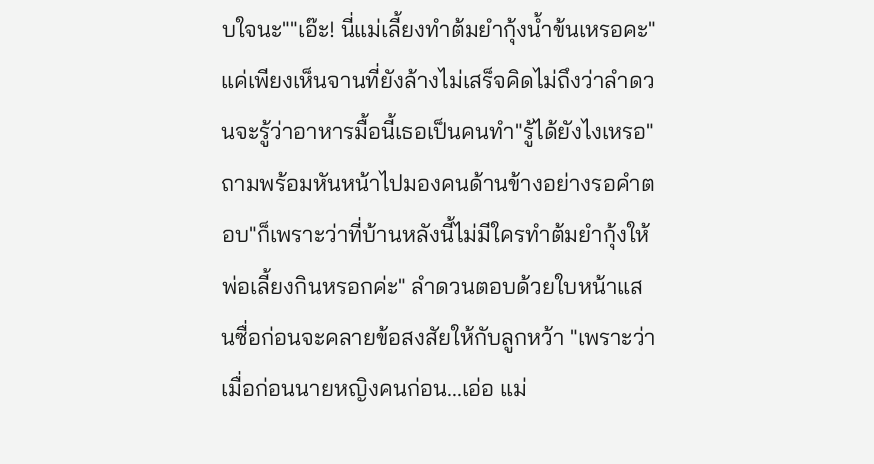บใจนะ""เอ๊ะ! นี่แม่เลี้ยงทำต้มยำกุ้งน้ำข้นเหรอคะ" แค่เพียงเห็นจานที่ยังล้างไม่เสร็จคิดไม่ถึงว่าลำดวนจะรู้ว่าอาหารมื้อนี้เธอเป็นคนทำ"รู้ได้ยังไงเหรอ" ถามพร้อมหันหน้าไปมองคนด้านข้างอย่างรอคำตอบ"ก็เพราะว่าที่บ้านหลังนี้ไม่มีใครทำต้มยำกุ้งให้พ่อเลี้ยงกินหรอกค่ะ" ลำดวนตอบด้วยใบหน้าแสนซื่อก่อนจะคลายข้อสงสัยให้กับลูกหว้า "เพราะว่าเมื่อก่อนนายหญิงคนก่อน...เอ่อ แม่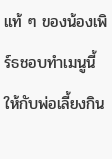แท้ ๆ ของน้องเพิร์ธชอบทำเมนูนี้ให้กับพ่อเลี้ยงกิน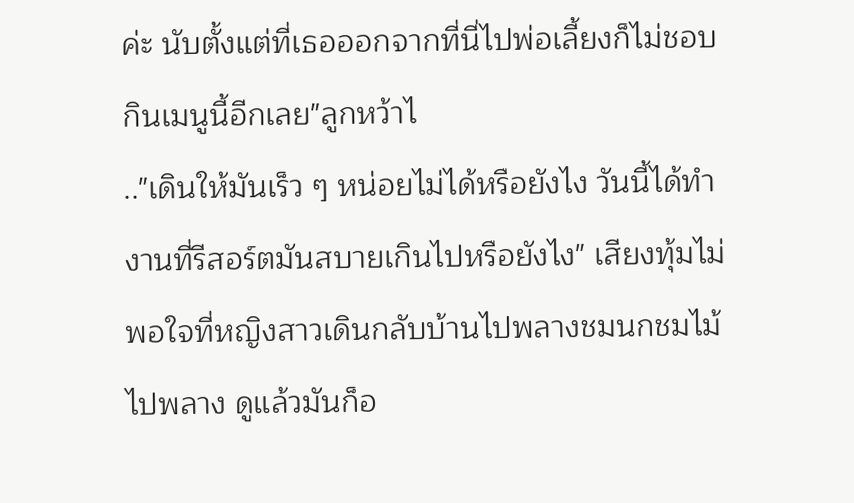ค่ะ นับตั้งแต่ที่เธอออกจากที่นี่ไปพ่อเลี้ยงก็ไม่ชอบกินเมนูนี้อีกเลย"ลูกหว้าไ
.."เดินให้มันเร็ว ๆ หน่อยไม่ได้หรือยังไง วันนี้ได้ทำงานที่รีสอร์ตมันสบายเกินไปหรือยังไง" เสียงทุ้มไม่พอใจที่หญิงสาวเดินกลับบ้านไปพลางชมนกชมไม้ไปพลาง ดูแล้วมันก็อ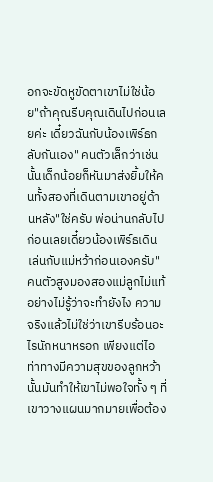อกจะขัดหูขัดตาเขาไม่ใช่น้อย"ถ้าคุณรีบคุณเดินไปก่อนเลยค่ะ เดี๋ยวฉันกับน้องเพิร์ธกลับกันเอง" คนตัวเล็กว่าเช่นนั้นเด็กน้อยก็หันมาส่งยิ้มให้คนทั้งสองที่เดินตามเขาอยู่ด้านหลัง"ใช่ครับ พ่อน่านกลับไปก่อนเลยเดี๋ยวน้องเพิร์ธเดินเล่นกับแม่หว้าก่อนเองครับ" คนตัวสูงมองสองแม่ลูกไม่แท้อย่างไม่รู้ว่าจะทำยังไง ความจริงแล้วไม่ใช่ว่าเขารีบร้อนอะไรนักหนาหรอก เพียงแต่ไอท่าทางมีความสุขของลูกหว้านั้นมันทำให้เขาไม่พอใจทั้ง ๆ ที่เขาวางแผนมากมายเพื่อต้อง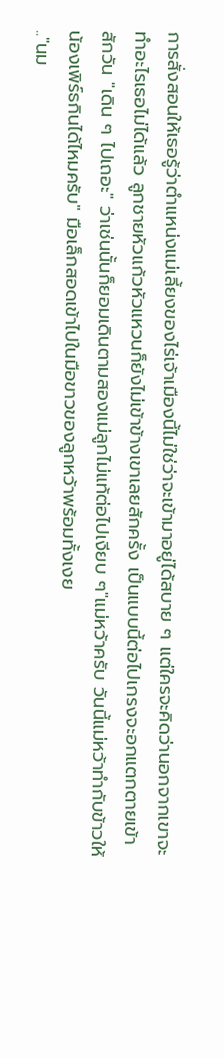การสั่งสอนให้เธอรู้ว่าตำแหน่งแม่เลี้ยงของไร่เจ้าเมืองนี้ไม่ใช่ว่าจะเข้ามาอยู่ได้สบาย ๆ แต่ใครจะคิดว่านอกจากเขาจะทำอะไรเธอไม่ได้แล้ว ลูกชายหัวแก้วหัวแหวนก็ยังไม่เข้าข้างเขาเลยสักครั้ง เป็นแบบนี้ต่อไปเกรงจะอกแตกตายเข้าสักวัน "เดิน ๆ ไปเถอะ" ว่าเช่นนั้นก็ยอมเดินตามสองแม่ลูกไม่แท้ต่อไปเงียบ ๆ"แม่หว้าครับ วันนี้แม่หว้าทำกับข้าวให้น้องเพิร์ธกินได้ไหมครับ" มือเล็กสอดเข้าไปในมือขาวของลูกหว้าพร้อมทั้งเงย
.."นม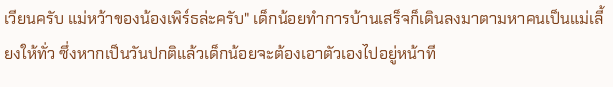เวียนครับ แม่หว้าของน้องเพิร์ธล่ะครับ" เด็กน้อยทำการบ้านเสร็จก็เดินลงมาตามหาคนเป็นแม่เลี้ยงให้ทั่ว ซึ่งหากเป็นวันปกติแล้วเด็กน้อยจะต้องเอาตัวเองไปอยู่หน้าที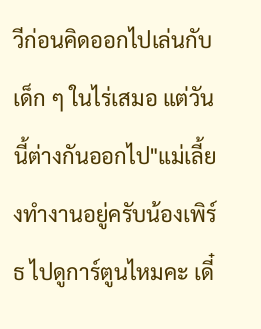วีก่อนคิดออกไปเล่นกับเด็ก ๆ ในไร่เสมอ แต่วันนี้ต่างกันออกไป"แม่เลี้ยงทำงานอยู่ครับน้องเพิร์ธ ไปดูการ์ตูนไหมคะ เดี๋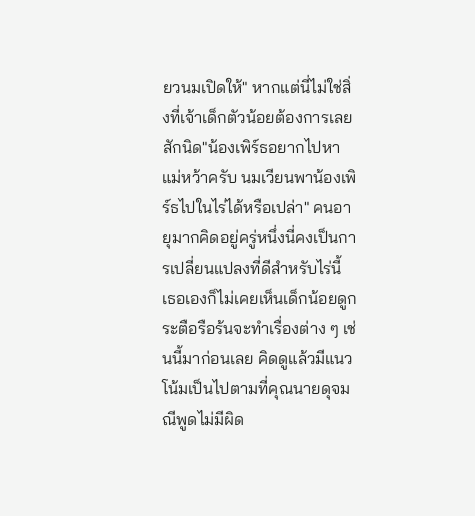ยวนมเปิดให้" หากแต่นี่ไม่ใช่สิ่งที่เจ้าเด็กตัวน้อยต้องการเลยสักนิด"น้องเพิร์ธอยากไปหาแม่หว้าครับ นมเวียนพาน้องเพิร์ธไปในไร่ได้หรือเปล่า" คนอายุมากคิดอยู่ครู่หนึ่งนี่คงเป็นการเปลี่ยนแปลงที่ดีสำหรับไร่นี้ เธอเองก็ไม่เคยเห็นเด็กน้อยดูกระตือรือร้นจะทำเรื่องต่าง ๆ เช่นนี้มาก่อนเลย คิดดูแล้วมีแนวโน้มเป็นไปตามที่คุณนายดุจมณีพูดไม่มีผิด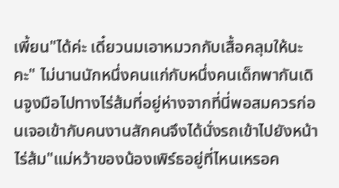เพี้ยน"ได้ค่ะ เดี๋ยวนมเอาหมวกกับเสื้อคลุมให้นะคะ" ไม่นานนักหนึ่งคนแก่กับหนึ่งคนเด็กพากันเดินจูงมือไปทางไร่ส้มที่อยู่ห่างจากที่นี่พอสมควรก่อนเจอเข้ากับคนงานสักคนจึงได้นั่งรถเข้าไปยังหน้าไร่ส้ม"แม่หว้าของน้องเพิร์ธอยู่ที่ไหนเหรอค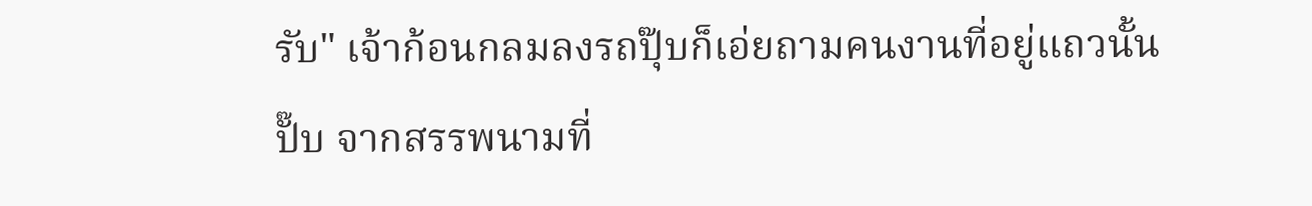รับ" เจ้าก้อนกลมลงรถปุ๊บก็เอ่ยถามคนงานที่อยู่แถวนั้นปั๊บ จากสรรพนามที่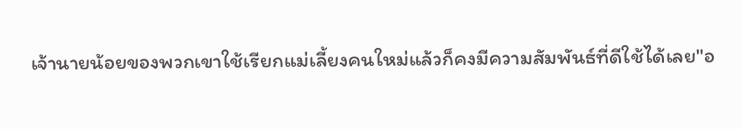เจ้านายน้อยของพวกเขาใช้เรียกแม่เลี้ยงคนใหม่แล้วก็คงมีความสัมพันธ์ที่ดีใช้ได้เลย"อ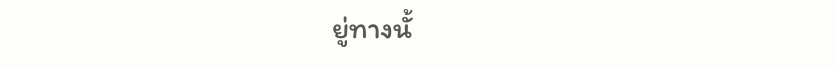ยู่ทางนั้